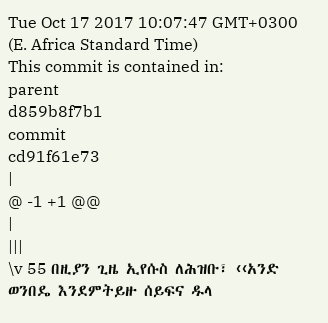Tue Oct 17 2017 10:07:47 GMT+0300 (E. Africa Standard Time)
This commit is contained in:
parent
d859b8f7b1
commit
cd91f61e73
|
@ -1 +1 @@
|
|||
\v 55 በዚያን ጊዜ ኢየሱስ ለሕዝቡ፣ ‹‹አንድ ወንበዴ እንደምትይዙ ሰይፍና ዱላ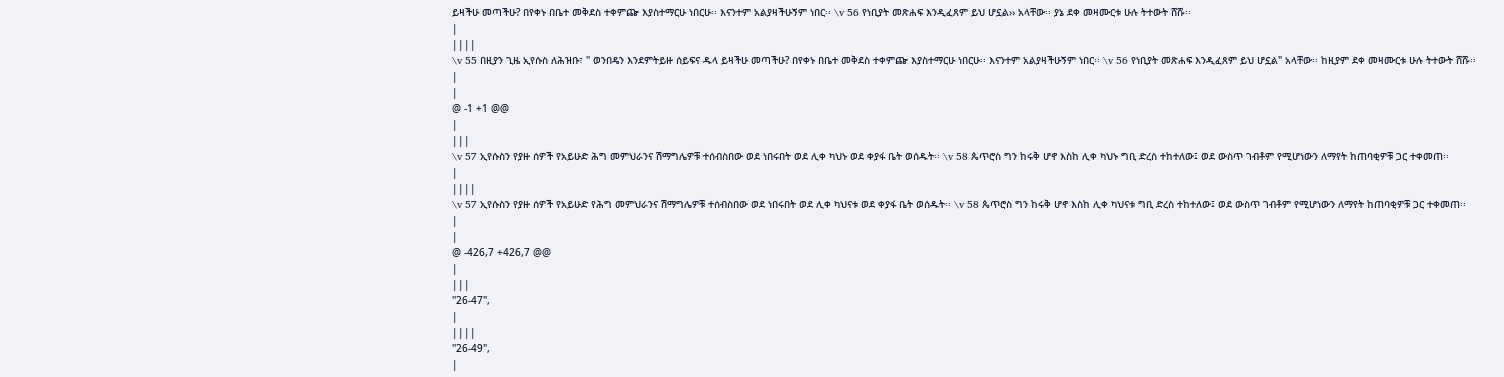ይዛችሁ መጣችሁ? በየቀኑ በቤተ መቅደስ ተቀምጬ እያስተማርሁ ነበርሁ፡፡ እናንተም አልያዛችሁኝም ነበር፡፡ \v 56 የነቢያት መጽሐፍ እንዲፈጸም ይህ ሆኗል›› አላቸው፡፡ ያኔ ደቀ መዛሙርቱ ሁሉ ትተውት ሸሹ፡፡
|
||||
\v 55 በዚያን ጊዜ ኢየሱስ ለሕዝቡ፣ " ወንበዴን እንደምትይዙ ሰይፍና ዱላ ይዛችሁ መጣችሁ? በየቀኑ በቤተ መቅደስ ተቀምጬ እያስተማርሁ ነበርሁ፡፡ እናንተም አልያዛችሁኝም ነበር፡፡ \v 56 የነቢያት መጽሐፍ እንዲፈጸም ይህ ሆኗል" አላቸው፡፡ ከዚያም ደቀ መዛሙርቱ ሁሉ ትተውት ሸሹ፡፡
|
|
@ -1 +1 @@
|
|||
\v 57 ኢየሱስን የያዙ ሰዎች የአይሁድ ሕግ መምህራንና ሽማግሌዎቹ ተሰብስበው ወደ ነበሩበት ወደ ሊቀ ካህኑ ወደ ቀያፋ ቤት ወሰዱት፡፡ \v 58 ጴጥሮስ ግን ከሩቅ ሆኖ እስከ ሊቀ ካህኑ ግቢ ድረስ ተከተለው፤ ወደ ውስጥ ገብቶም የሚሆነውን ለማየት ከጠባቂዎቹ ጋር ተቀመጠ፡፡
|
||||
\v 57 ኢየሱስን የያዙ ሰዎች የአይሁድ የሕግ መምህራንና ሽማግሌዎቹ ተሰብስበው ወደ ነበሩበት ወደ ሊቀ ካህናቱ ወደ ቀያፋ ቤት ወሰዱት፡፡ \v 58 ጴጥሮስ ግን ከሩቅ ሆኖ እስከ ሊቀ ካህናቱ ግቢ ድረስ ተከተለው፤ ወደ ውስጥ ገብቶም የሚሆነውን ለማየት ከጠባቂዎቹ ጋር ተቀመጠ፡፡
|
|
@ -426,7 +426,7 @@
|
|||
"26-47",
|
||||
"26-49",
|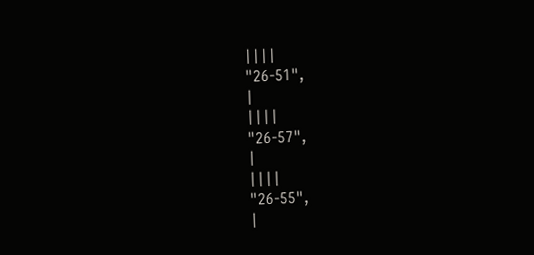||||
"26-51",
|
||||
"26-57",
|
||||
"26-55",
|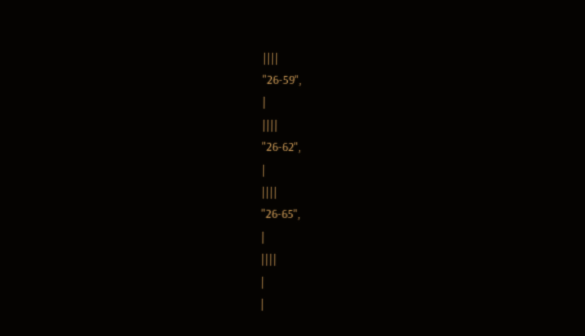||||
"26-59",
|
||||
"26-62",
|
||||
"26-65",
|
||||
|
|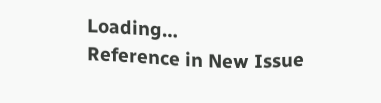Loading…
Reference in New Issue